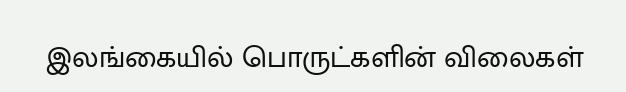இலங்கையில் பொருட்களின் விலைகள்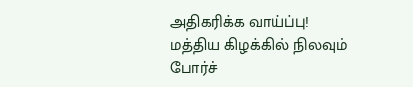அதிகரிக்க வாய்ப்பு!
மத்திய கிழக்கில் நிலவும் போர்ச்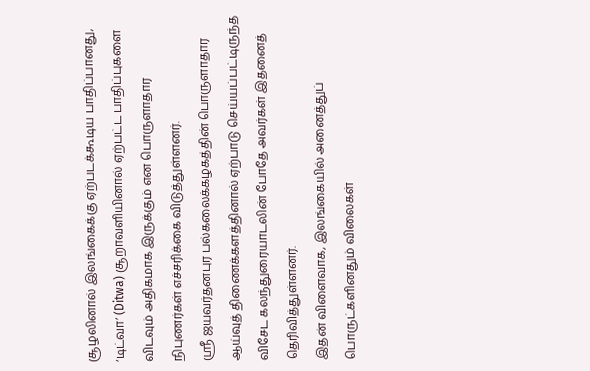சூழலினால் இலங்கைக்கு ஏற்படக்கூடிய பாதிப்பானது, ‘டிட்வா’ (Ditwa) சூறாவளியினால் ஏற்பட்ட பாதிப்புகளை விடவும் அதிகமாக இருக்கும் என பொருளாதார நிபுணர்கள் எச்சரிக்கை விடுத்துள்ளனர்.
ஸ்ரீ ஜயவர்தனபுர பல்கலைக்கழகத்தின் பொருளாதார ஆய்வுத் திணைக்களத்தினால் ஏற்பாடு செய்யப்பட்டிருந்த விசேட கலந்துரையாடலின் போதே அவர்கள் இதனைத் தெரிவித்துள்ளனர்.
இதன் விளைவாக, இலங்கையில் அனைத்துப் பொருட்களினதும் விலைகள்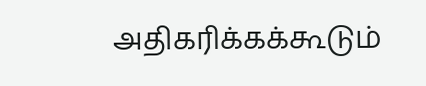அதிகரிக்கக்கூடும்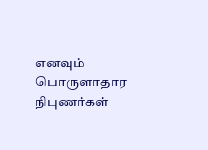எனவும் பொருளாதார நிபுணர்கள்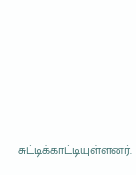சுட்டிக்காட்டியுள்ளனர்.